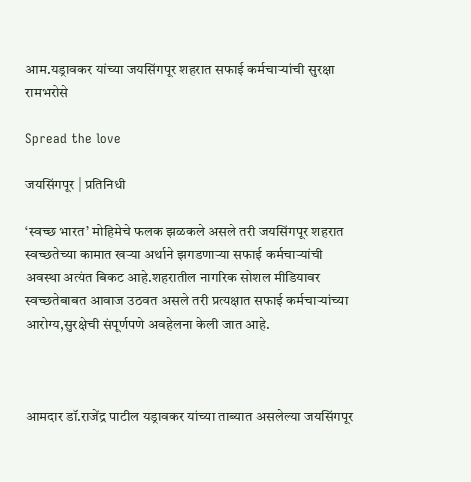आम.यड्रावकर यांच्या जयसिंगपूर शहरात सफाई कर्मचाऱ्यांची सुरक्षा रामभरोसे

Spread the love

जयसिंगपूर | प्रतिनिधी

‘स्वच्छ भारत’ मोहिमेचे फलक झळकले असले तरी जयसिंगपूर शहरात स्वच्छतेच्या कामात खऱ्या अर्थाने झगडणाऱ्या सफाई कर्मचाऱ्यांची अवस्था अत्यंत बिकट आहे.शहरातील नागरिक सोशल मीडियावर स्वच्छतेबाबत आवाज उठवत असले तरी प्रत्यक्षात सफाई कर्मचाऱ्यांच्या आरोग्य,सुरक्षेची संपूर्णपणे अवहेलना केली जात आहे.



आमदार डॉ.राजेंद्र पाटील यड्रावकर यांच्या ताब्यात असलेल्या जयसिंगपूर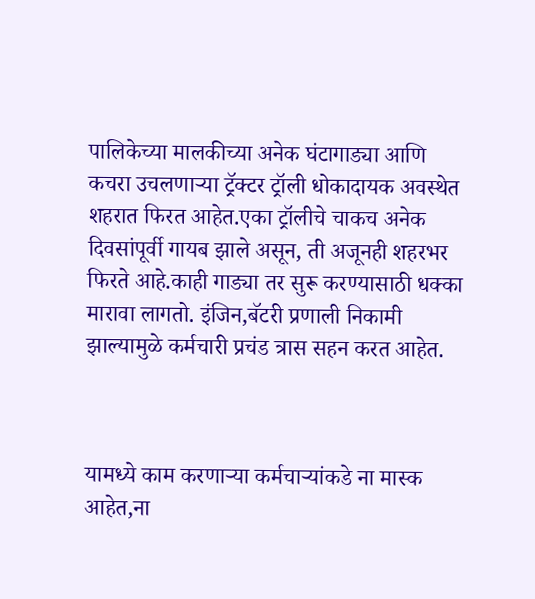पालिकेच्या मालकीच्या अनेक घंटागाड्या आणि कचरा उचलणाऱ्या ट्रॅक्टर ट्रॉली धोकादायक अवस्थेत शहरात फिरत आहेत.एका ट्रॉलीचे चाकच अनेक दिवसांपूर्वी गायब झाले असून, ती अजूनही शहरभर फिरते आहे.काही गाड्या तर सुरू करण्यासाठी धक्का मारावा लागतो. इंजिन,बॅटरी प्रणाली निकामी झाल्यामुळे कर्मचारी प्रचंड त्रास सहन करत आहेत.



यामध्ये काम करणाऱ्या कर्मचाऱ्यांकडे ना मास्क आहेत,ना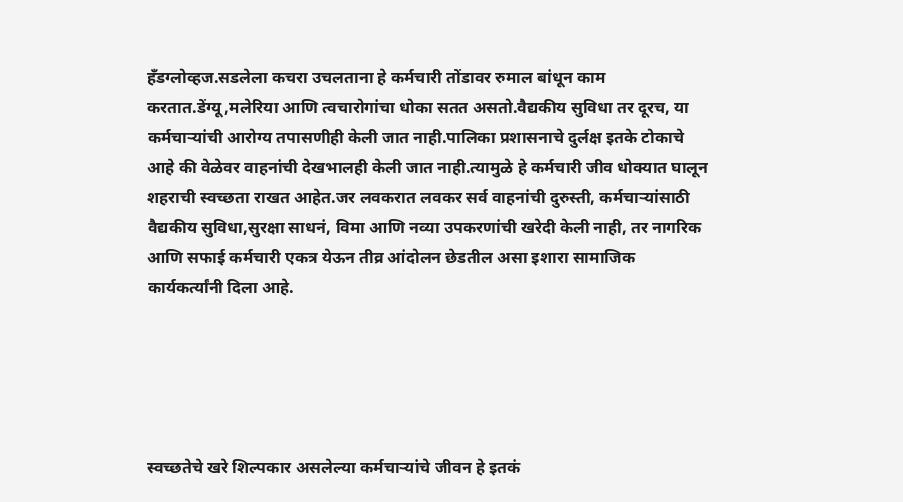हँडग्लोव्हज.सडलेला कचरा उचलताना हे कर्मचारी तोंडावर रुमाल बांधून काम करतात.डेंग्यू,मलेरिया आणि त्वचारोगांचा धोका सतत असतो.वैद्यकीय सुविधा तर दूरच, या कर्मचाऱ्यांची आरोग्य तपासणीही केली जात नाही.पालिका प्रशासनाचे दुर्लक्ष इतके टोकाचे आहे की वेळेवर वाहनांची देखभालही केली जात नाही.त्यामुळे हे कर्मचारी जीव धोक्यात घालून शहराची स्वच्छता राखत आहेत.जर लवकरात लवकर सर्व वाहनांची दुरुस्ती, कर्मचाऱ्यांसाठी वैद्यकीय सुविधा,सुरक्षा साधनं, विमा आणि नव्या उपकरणांची खरेदी केली नाही, तर नागरिक आणि सफाई कर्मचारी एकत्र येऊन तीव्र आंदोलन छेडतील असा इशारा सामाजिक कार्यकर्त्यांनी दिला आहे.





स्वच्छतेचे खरे शिल्पकार असलेल्या कर्मचाऱ्यांचे जीवन हे इतकं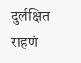दुर्लक्षित राहणं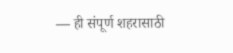— ही संपूर्ण शहरासाठी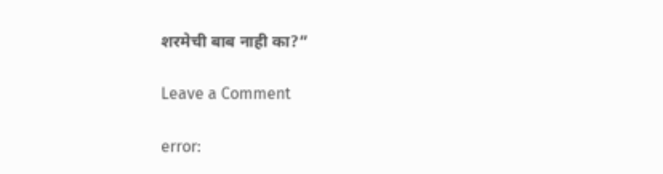शरमेची बाब नाही का?”

Leave a Comment

error: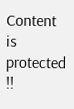Content is protected !!